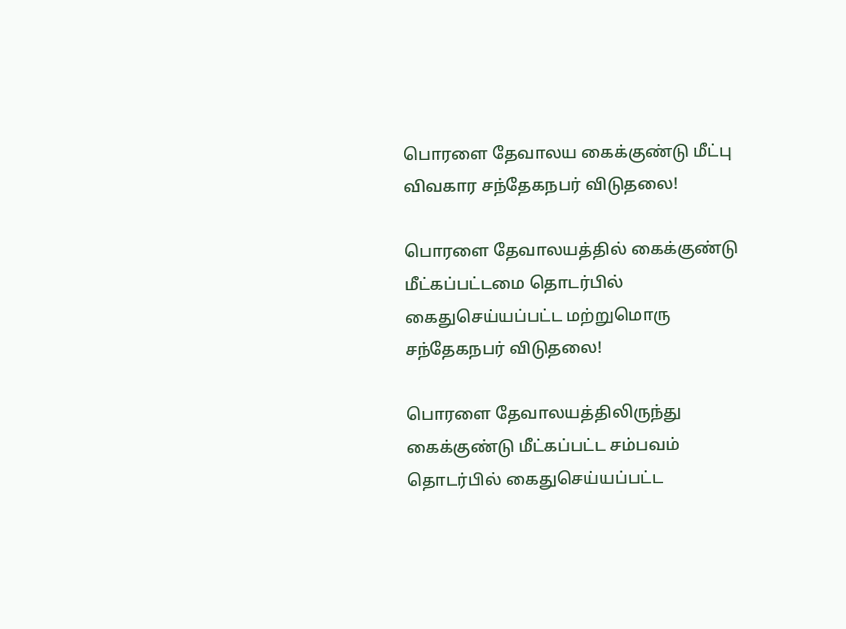பொரளை தேவாலய கைக்குண்டு மீட்பு விவகார சந்தேகநபர் விடுதலை!

பொரளை தேவாலயத்தில் கைக்குண்டு மீட்கப்பட்டமை தொடர்பில் கைதுசெய்யப்பட்ட மற்றுமொரு சந்தேகநபர் விடுதலை!

பொரளை தேவாலயத்திலிருந்து கைக்குண்டு மீட்கப்பட்ட சம்பவம் தொடர்பில் கைதுசெய்யப்பட்ட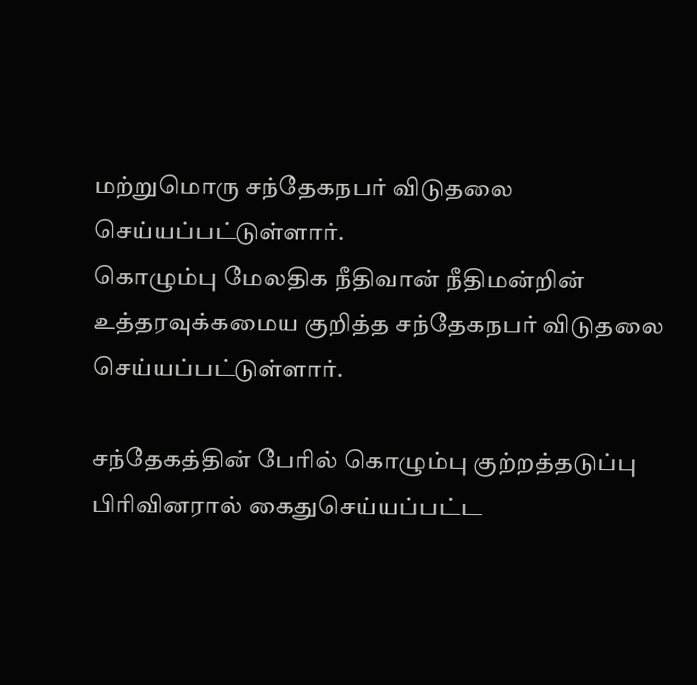மற்றுமொரு சந்தேகநபர் விடுதலை செய்யப்பட்டுள்ளார்.
கொழும்பு மேலதிக நீதிவான் நீதிமன்றின் உத்தரவுக்கமைய குறித்த சந்தேகநபர் விடுதலை செய்யப்பட்டுள்ளார்.

சந்தேகத்தின் பேரில் கொழும்பு குற்றத்தடுப்பு பிரிவினரால் கைதுசெய்யப்பட்ட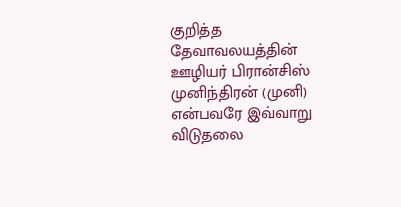குறித்த தேவாவலயத்தின் ஊழியர் பிரான்சிஸ் முனிந்திரன் (முனி) என்பவரே இவ்வாறு விடுதலை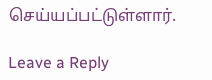செய்யப்பட்டுள்ளார்.

Leave a Reply